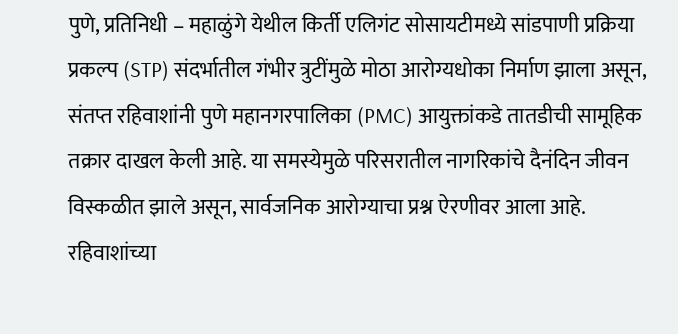पुणे, प्रतिनिधी – महाळुंगे येथील किर्ती एलिगंट सोसायटीमध्ये सांडपाणी प्रक्रिया प्रकल्प (STP) संदर्भातील गंभीर त्रुटींमुळे मोठा आरोग्यधोका निर्माण झाला असून, संतप्त रहिवाशांनी पुणे महानगरपालिका (PMC) आयुक्तांकडे तातडीची सामूहिक तक्रार दाखल केली आहे. या समस्येमुळे परिसरातील नागरिकांचे दैनंदिन जीवन विस्कळीत झाले असून, सार्वजनिक आरोग्याचा प्रश्न ऐरणीवर आला आहे.
रहिवाशांच्या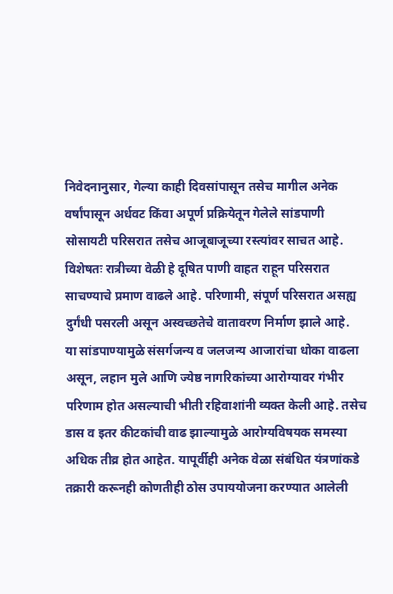निवेदनानुसार, गेल्या काही दिवसांपासून तसेच मागील अनेक वर्षांपासून अर्धवट किंवा अपूर्ण प्रक्रियेतून गेलेले सांडपाणी सोसायटी परिसरात तसेच आजूबाजूच्या रस्त्यांवर साचत आहे. विशेषतः रात्रीच्या वेळी हे दूषित पाणी वाहत राहून परिसरात साचण्याचे प्रमाण वाढले आहे. परिणामी, संपूर्ण परिसरात असह्य दुर्गंधी पसरली असून अस्वच्छतेचे वातावरण निर्माण झाले आहे.
या सांडपाण्यामुळे संसर्गजन्य व जलजन्य आजारांचा धोका वाढला असून, लहान मुले आणि ज्येष्ठ नागरिकांच्या आरोग्यावर गंभीर परिणाम होत असल्याची भीती रहिवाशांनी व्यक्त केली आहे. तसेच डास व इतर कीटकांची वाढ झाल्यामुळे आरोग्यविषयक समस्या अधिक तीव्र होत आहेत. यापूर्वीही अनेक वेळा संबंधित यंत्रणांकडे तक्रारी करूनही कोणतीही ठोस उपाययोजना करण्यात आलेली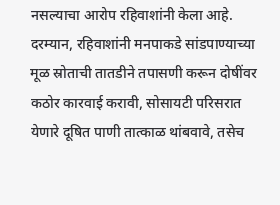नसल्याचा आरोप रहिवाशांनी केला आहे.
दरम्यान, रहिवाशांनी मनपाकडे सांडपाण्याच्या मूळ स्रोताची तातडीने तपासणी करून दोषींवर कठोर कारवाई करावी, सोसायटी परिसरात येणारे दूषित पाणी तात्काळ थांबवावे, तसेच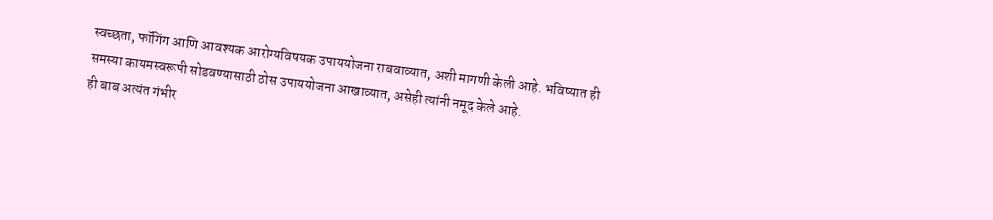स्वच्छता, फॉगिंग आणि आवश्यक आरोग्यविषयक उपाययोजना राबवाव्यात, अशी मागणी केली आहे. भविष्यात ही समस्या कायमस्वरूपी सोडवण्यासाठी ठोस उपाययोजना आखाव्यात, असेही त्यांनी नमूद केले आहे.
ही बाब अत्यंत गंभीर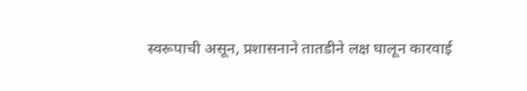स्वरूपाची असून, प्रशासनाने तातडीने लक्ष घालून कारवाई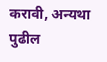करावी, अन्यथा पुढील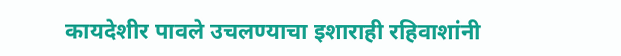कायदेशीर पावले उचलण्याचा इशाराही रहिवाशांनी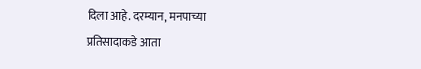दिला आहे. दरम्यान, मनपाच्या प्रतिसादाकडे आता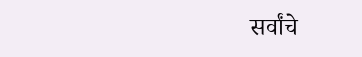सर्वांचे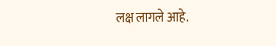लक्ष लागले आहे.